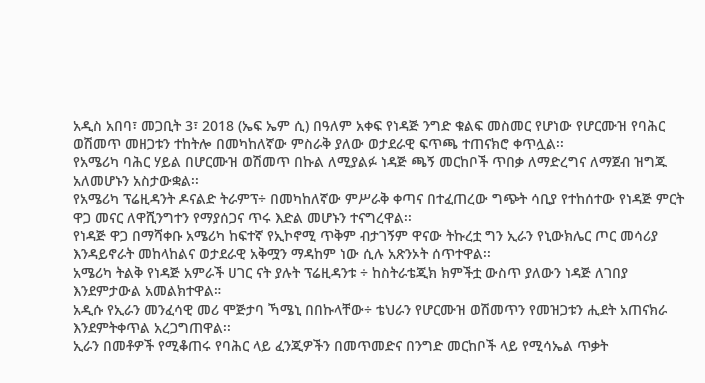አዲስ አበባ፣ መጋቢት 3፣ 2018 (ኤፍ ኤም ሲ) በዓለም አቀፍ የነዳጅ ንግድ ቁልፍ መስመር የሆነው የሆርሙዝ የባሕር ወሽመጥ መዘጋቱን ተከትሎ በመካከለኛው ምስራቅ ያለው ወታደራዊ ፍጥጫ ተጠናክሮ ቀጥሏል፡፡
የአሜሪካ ባሕር ሃይል በሆርሙዝ ወሽመጥ በኩል ለሚያልፉ ነዳጅ ጫኝ መርከቦች ጥበቃ ለማድረግና ለማጀብ ዝግጁ አለመሆኑን አስታውቋል፡፡
የአሜሪካ ፕሬዚዳንት ዶናልድ ትራምፕ÷ በመካከለኛው ምሥራቅ ቀጣና በተፈጠረው ግጭት ሳቢያ የተከሰተው የነዳጅ ምርት ዋጋ መናር ለዋሺንግተን የማያሰጋና ጥሩ እድል መሆኑን ተናግረዋል፡፡
የነዳጅ ዋጋ በማሻቀቡ አሜሪካ ከፍተኛ የኢኮኖሚ ጥቅም ብታገኝም ዋናው ትኩረቷ ግን ኢራን የኒውክሌር ጦር መሳሪያ እንዳይኖራት መከላከልና ወታደራዊ አቅሟን ማዳከም ነው ሲሉ አጽንኦት ሰጥተዋል፡፡
አሜሪካ ትልቅ የነዳጅ አምራች ሀገር ናት ያሉት ፕሬዚዳንቱ ÷ ከስትራቴጂክ ክምችቷ ውስጥ ያለውን ነዳጅ ለገበያ እንደምታውል አመልክተዋል።
አዲሱ የኢራን መንፈሳዊ መሪ ሞጅታባ ኻሜኒ በበኩላቸው÷ ቴህራን የሆርሙዝ ወሽመጥን የመዝጋቱን ሒደት አጠናክራ እንደምትቀጥል አረጋግጠዋል፡፡
ኢራን በመቶዎች የሚቆጠሩ የባሕር ላይ ፈንጂዎችን በመጥመድና በንግድ መርከቦች ላይ የሚሳኤል ጥቃት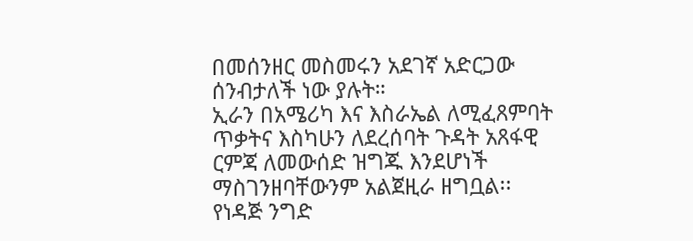በመሰንዘር መስመሩን አደገኛ አድርጋው ሰንብታለች ነው ያሉት።
ኢራን በአሜሪካ እና እስራኤል ለሚፈጸምባት ጥቃትና እስካሁን ለደረሰባት ጉዳት አጸፋዊ ርምጃ ለመውሰድ ዝግጁ እንደሆነች ማስገንዘባቸውንም አልጀዚራ ዘግቧል፡፡
የነዳጅ ንግድ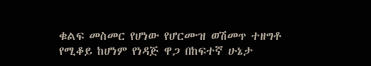ቁልፍ መስመር የሆነው የሆርሙዝ ወሽመጥ ተዘግቶ የሚቆይ ከሆነም የነዳጅ ዋጋ በከፍተኛ ሁኔታ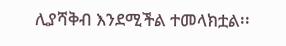ሊያሻቅብ እንደሚችል ተመላክቷል፡፡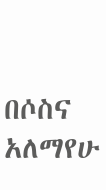በሶስና አለማየሁ